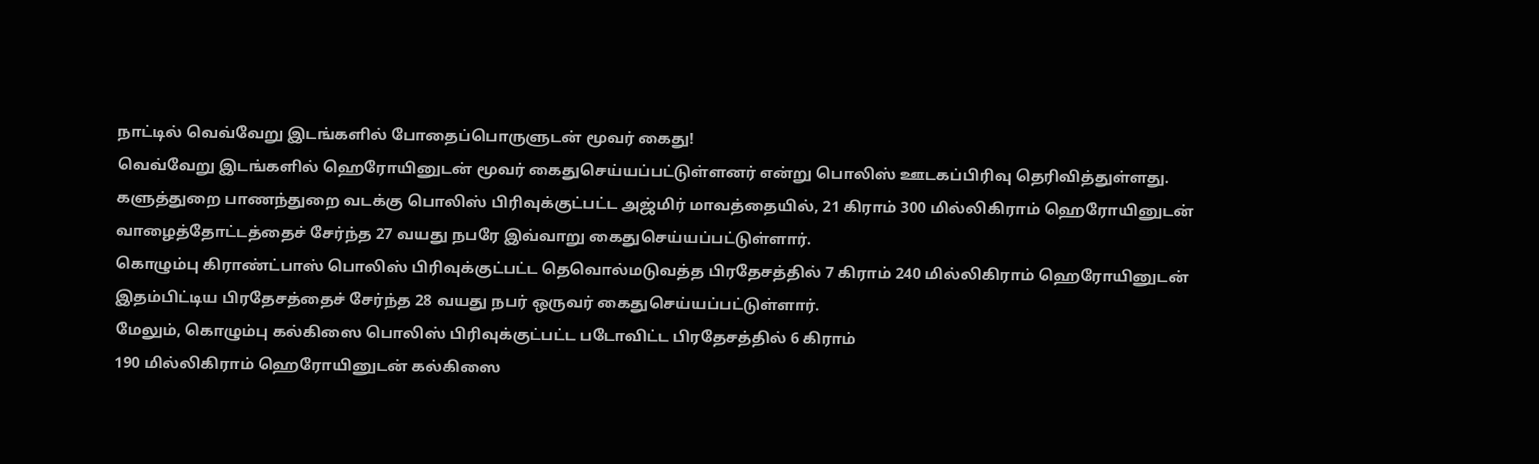நாட்டில் வெவ்வேறு இடங்களில் போதைப்பொருளுடன் மூவர் கைது!
வெவ்வேறு இடங்களில் ஹெரோயினுடன் மூவர் கைதுசெய்யப்பட்டுள்ளனர் என்று பொலிஸ் ஊடகப்பிரிவு தெரிவித்துள்ளது.
களுத்துறை பாணந்துறை வடக்கு பொலிஸ் பிரிவுக்குட்பட்ட அஜ்மிர் மாவத்தையில், 21 கிராம் 300 மில்லிகிராம் ஹெரோயினுடன் வாழைத்தோட்டத்தைச் சேர்ந்த 27 வயது நபரே இவ்வாறு கைதுசெய்யப்பட்டுள்ளார்.
கொழும்பு கிராண்ட்பாஸ் பொலிஸ் பிரிவுக்குட்பட்ட தெவொல்மடுவத்த பிரதேசத்தில் 7 கிராம் 240 மில்லிகிராம் ஹெரோயினுடன் இதம்பிட்டிய பிரதேசத்தைச் சேர்ந்த 28 வயது நபர் ஒருவர் கைதுசெய்யப்பட்டுள்ளார்.
மேலும், கொழும்பு கல்கிஸை பொலிஸ் பிரிவுக்குட்பட்ட படோவிட்ட பிரதேசத்தில் 6 கிராம்
190 மில்லிகிராம் ஹெரோயினுடன் கல்கிஸை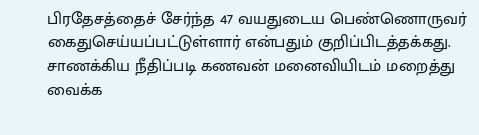பிரதேசத்தைச் சேர்ந்த 47 வயதுடைய பெண்ணொருவர் கைதுசெய்யப்பட்டுள்ளார் என்பதும் குறிப்பிடத்தக்கது.
சாணக்கிய நீதிப்படி கணவன் மனைவியிடம் மறைத்து வைக்க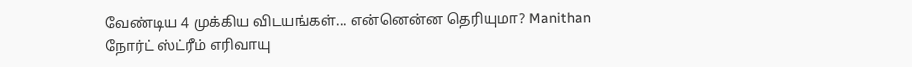வேண்டிய 4 முக்கிய விடயங்கள்... என்னென்ன தெரியுமா? Manithan
நோர்ட் ஸ்ட்ரீம் எரிவாயு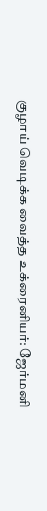குழாய் வெடிக்க வைத்த உக்ரைனியர்: ஜேர்மனி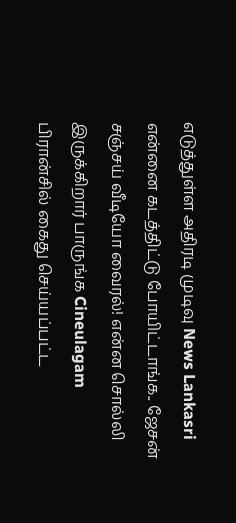எடுத்துள்ள அதிரடி முடிவு News Lankasri
என்னை கடத்திட்டு போயிட்டாங்க.. ஜேசன் சஞ்சய் வீடியோ வைரல்! என்ன சொல்லி இருக்கிறார் பாருங்க Cineulagam
பிரான்சில் கைது செய்யப்பட்ட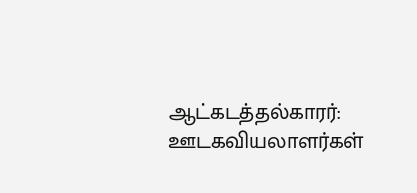ஆட்கடத்தல்காரர்: ஊடகவியலாளர்கள்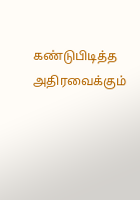கண்டுபிடித்த அதிரவைக்கும்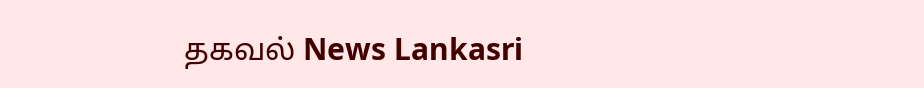தகவல் News Lankasri